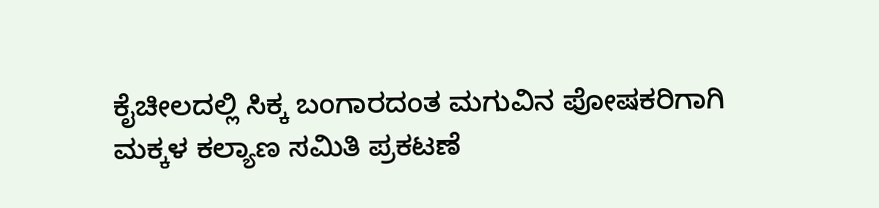ಕೈಚೀಲದಲ್ಲಿ ಸಿಕ್ಕ ಬಂಗಾರದಂತ ಮಗುವಿನ ಪೋಷಕರಿಗಾಗಿ ಮಕ್ಕಳ ಕಲ್ಯಾಣ ಸಮಿತಿ ಪ್ರಕಟಣೆ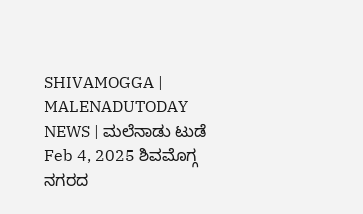SHIVAMOGGA | MALENADUTODAY NEWS | ಮಲೆನಾಡು ಟುಡೆ Feb 4, 2025 ಶಿವಮೊಗ್ಗ ನಗರದ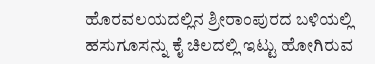ಹೊರವಲಯದಲ್ಲಿನ ಶ್ರೀರಾಂಪುರದ ಬಳಿಯಲ್ಲಿ ಹಸುಗೂಸನ್ನು ಕೈ ಚಿಲದಲ್ಲಿ ಇಟ್ಟು ಹೋಗಿರುವ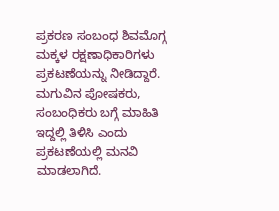ಪ್ರಕರಣ ಸಂಬಂಧ ಶಿವಮೊಗ್ಗ ಮಕ್ಕಳ ರಕ್ಷಣಾಧಿಕಾರಿಗಳು ಪ್ರಕಟಣೆಯನ್ನು ನೀಡಿದ್ದಾರೆ. ಮಗುವಿನ ಪೋಷಕರು, ಸಂಬಂಧಿಕರು ಬಗ್ಗೆ ಮಾಹಿತಿ ಇದ್ದಲ್ಲಿ ತಿಳಿಸಿ ಎಂದು ಪ್ರಕಟಣೆಯಲ್ಲಿ ಮನವಿ ಮಾಡಲಾಗಿದೆ.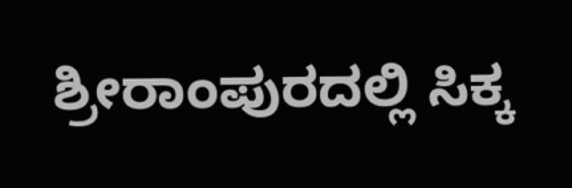ಶ್ರೀರಾಂಪುರದಲ್ಲಿ ಸಿಕ್ಕ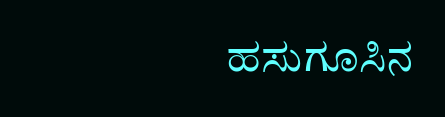ಹಸುಗೂಸಿನ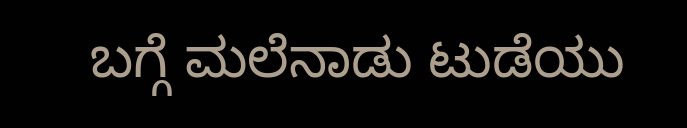ಬಗ್ಗೆ ಮಲೆನಾಡು ಟುಡೆಯು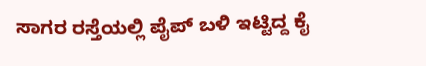ಸಾಗರ ರಸ್ತೆಯಲ್ಲಿ ಪೈಪ್ ಬಳಿ ಇಟ್ಟಿದ್ದ ಕೈ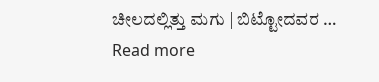ಚೀಲದಲ್ಲಿತ್ತು ಮಗು | ಬಿಟ್ಟೋದವರ … Read more